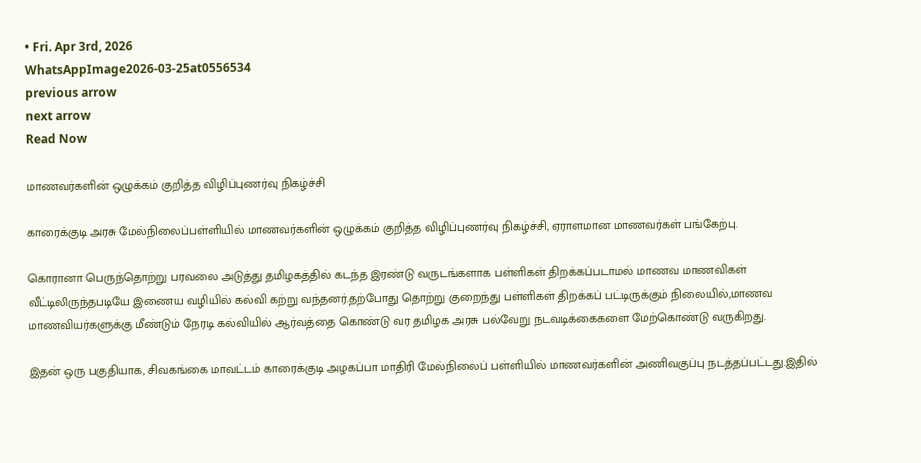• Fri. Apr 3rd, 2026
WhatsAppImage2026-03-25at0556534
previous arrow
next arrow
Read Now

மாணவர்களின் ஒழுக்கம் குறித்த விழிப்புணர்வு நிகழ்ச்சி

காரைக்குடி அரசு மேல்நிலைப்பள்ளியில் மாணவர்களின் ஒழுக்கம் குறித்த விழிப்புணர்வு நிகழ்ச்சி, ஏராளமான மாணவர்கள் பங்கேற்பு.

கொரானா பெருந்தொற்று பரவலை அடுத்து தமிழகத்தில் கடந்த இரண்டு வருடங்களாக பள்ளிகள் திறக்கப்படாமல் மாணவ மாணவிகள் வீட்டிலிருந்தபடியே இணைய வழியில் கல்வி கற்று வந்தனர்.தற்போது தொற்று குறைந்து பள்ளிகள் திறக்கப் பட்டிருக்கும் நிலையில்,மாணவ மாணவியர்களுக்கு மீண்டும் நேரடி கல்வியில் ஆர்வத்தை கொண்டு வர தமிழக அரசு பல்வேறு நடவடிக்கைகளை மேற்கொண்டு வருகிறது.

இதன் ஒரு பகுதியாக, சிவகங்கை மாவட்டம் காரைக்குடி அழகப்பா மாதிரி மேல்நிலைப் பள்ளியில் மாணவர்களின் அணிவகுப்பு நடத்தப்பட்டது.இதில்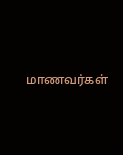மாணவர்கள்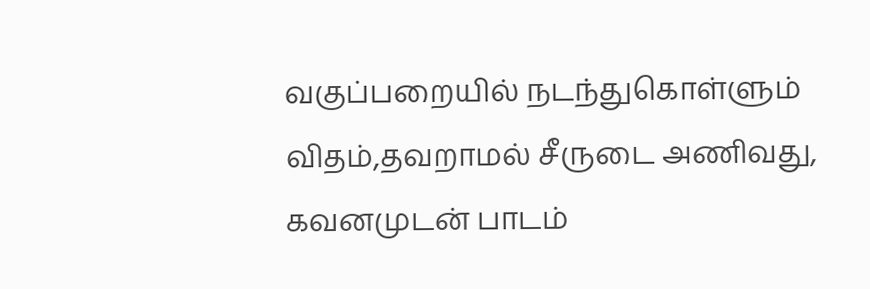வகுப்பறையில் நடந்துகொள்ளும் விதம்,தவறாமல் சீருடை அணிவது, கவனமுடன் பாடம்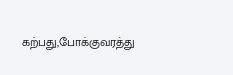கற்பது,போக்குவரத்து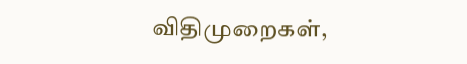விதிமுறைகள்,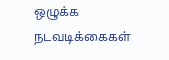ஒழுக்க நடவடிக்கைகள்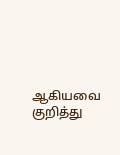ஆகியவை குறித்து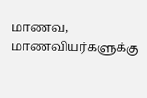மாணவ, மாணவியர்களுக்கு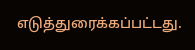எடுத்துரைக்கப்பட்டது.